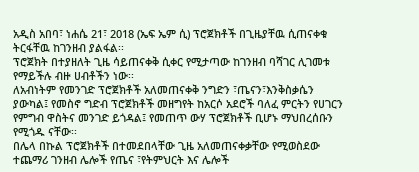አዲስ አበባ፣ ነሐሴ 21፣ 2018 (ኤፍ ኤም ሲ) ፕሮጀክቶች በጊዜያቸዉ ሲጠናቀቁ ትርፋቸዉ ከገንዘብ ያልፋል፡፡
ፕሮጀክት በተያዘለት ጊዜ ሳይጠናቀቅ ሲቀር የሚታጣው ከገንዘብ ባሻገር ሊገመቱ የማይችሉ ብዙ ሀብቶችን ነው፡፡
ለአብነትም የመንገድ ፕሮጀክቶች አለመጠናቀቅ ንግድን ፣ጤናን፣እንቅስቃሴን ያውካል፤ የመስኖ ግድብ ፕሮጀክቶች መዘግየት ከአርሶ አደሮች ባለፈ ምርትን የሀገርን የምግብ ዋስትና መንገድ ይጎዳል፤ የመጠጥ ውሃ ፕሮጀክቶች ቢሆኑ ማህበረሰቡን የሚጎዱ ናቸው፡፡
በሌላ በኩል ፕሮጀክቶች በተመደበላቸው ጊዜ አለመጠናቀቃቸው የሚወስደው ተጨማሪ ገንዘብ ሌሎች የጤና ፣የትምህርት እና ሌሎች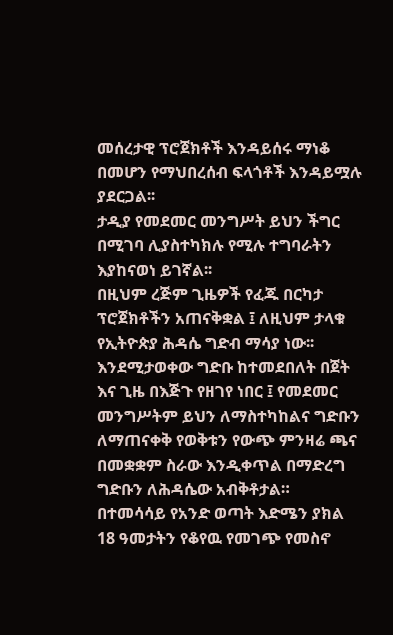መሰረታዊ ፕሮጀክቶች እንዳይሰሩ ማነቆ በመሆን የማህበረሰብ ፍላጎቶች እንዳይሟሉ ያደርጋል፡፡
ታዲያ የመደመር መንግሥት ይህን ችግር በሚገባ ሊያስተካክሉ የሚሉ ተግባራትን እያከናወነ ይገኛል፡፡
በዚህም ረጅም ጊዜዎች የፈጁ በርካታ ፕሮጀክቶችን አጠናቅቋል ፤ ለዚህም ታላቁ የኢትዮጵያ ሕዳሴ ግድብ ማሳያ ነው፡፡
እንደሚታወቀው ግድቡ ከተመደበለት በጀት እና ጊዜ በእጅጉ የዘገየ ነበር ፤ የመደመር መንግሥትም ይህን ለማስተካከልና ግድቡን ለማጠናቀቅ የወቅቱን የውጭ ምንዛሬ ጫና በመቋቋም ስራው እንዲቀጥል በማድረግ ግድቡን ለሕዳሴው አብቅቶታል።
በተመሳሳይ የአንድ ወጣት እድሜን ያክል 18 ዓመታትን የቆየዉ የመገጭ የመስኖ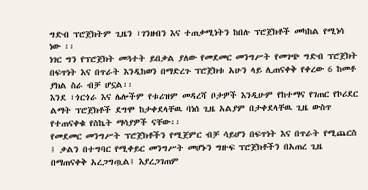ግድብ ፕሮጀክትም ጊዜን ፣ገንዘብን እና ተጠቃሚነትን ከበሉ ፕሮጀክቶች መካከል የሚነሳ ነው ፡፡
ነገር ግን የፕሮጀክት መጓተት ይበቃል ያለው የመደመር መንግሥት የመገጭ ግድብ ፕሮጀክት በፍጥነት እና በጥራት እንዲከወን በማድረጉ ፕሮጀክቱ አሁን ላይ ሊጠናቀቅ የቀረው 6 ከመቶ ያክል ስራ ብቻ ሆኗል፡፡
እንደ ፣ጎርጎራ እና ሌሎችም የቱሪዝም መዳረሻ ቦታዎች እንዲሁም የከተማና የገጠር የኮሪደር ልማት ፕሮጀክቶች ደግሞ ከታቀደላቸዉ ባነሰ ጊዜ አልያም በታቀደላቸዉ ጊዜ ውስጥ የተጠናቀቁ የስኬት ማሳያዎች ናቸው፡፡
የመደመር መንግሥት ፕሮጀክቶችን የሚጀምር ብቻ ሳይሆን በፍጥነት እና በጥራት የሚጨርስ ፤ ቃልን በተግባር የሚቀይር መንግሥት መሆኑን ግዙፍ ፕሮጀክቶችን በአጠረ ጊዜ በማጠናቀቅ አረጋግጧል፤ እያረጋገጠም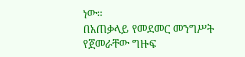ነው።
በአጠቃላይ የመደመር መንግሥት የጀመራቸው ግዙፍ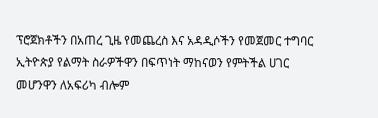ፕሮጀክቶችን በአጠረ ጊዜ የመጨረስ እና አዳዲሶችን የመጀመር ተግባር ኢትዮጵያ የልማት ስራዎችዋን በፍጥነት ማከናወን የምትችል ሀገር መሆንዋን ለአፍሪካ ብሎም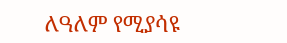ለዓለም የሚያሳዩ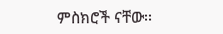ምስክሮች ናቸው፡፡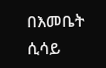በእመቤት ሲሳይ